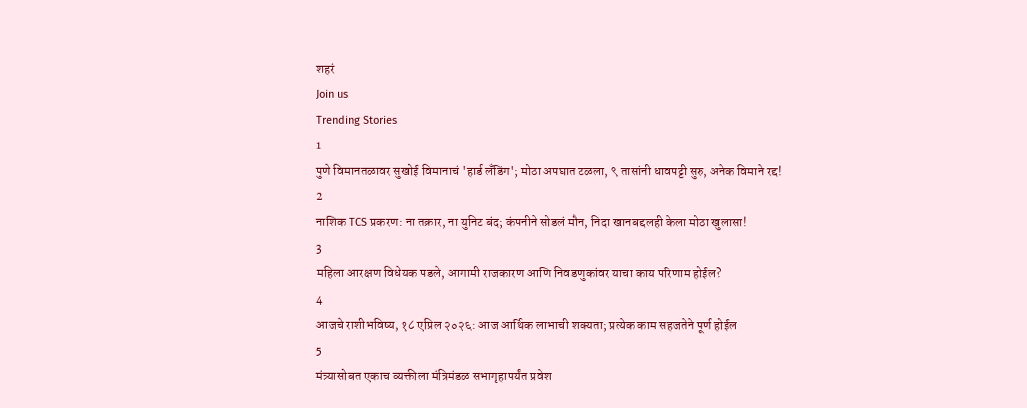शहरं
Join us
Trending Stories
1
पुणे विमानतळावर सुखोई विमानाचं 'हार्ड लँडिंग'; मोठा अपघात टळला, ९ तासांनी धावपट्टी सुरु, अनेक विमाने रद्द!
2
नाशिक TCS प्रकरण: ना तक्रार, ना युनिट बंद; कंपनीने सोडलं मौन, निदा खानबद्दलही केला मोठा खुलासा!
3
महिला आरक्षण विधेयक पडले, आगामी राजकारण आणि निवडणुकांवर याचा काय परिणाम होईल?
4
आजचे राशीभविष्य, १८ एप्रिल २०२६: आज आर्थिक लाभाची शक्यता; प्रत्येक काम सहजतेने पूर्ण होईल
5
मंत्र्यासोबत एकाच व्यक्तीला मंत्रिमंडळ सभागृहापर्यंत प्रवेश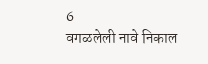6
वगळलेली नावे निकाल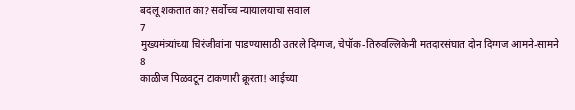बदलू शकतात का? सर्वोच्च न्यायालयाचा सवाल
7
मुख्यमंत्र्यांच्या चिरंजीवांना पाडण्यासाठी उतरले दिग्गज, चेपॉक-तिरुवल्लिकेनी मतदारसंघात दोन दिग्गज आमने-सामने
8
काळीज पिळवटून टाकणारी क्रूरता! आईच्या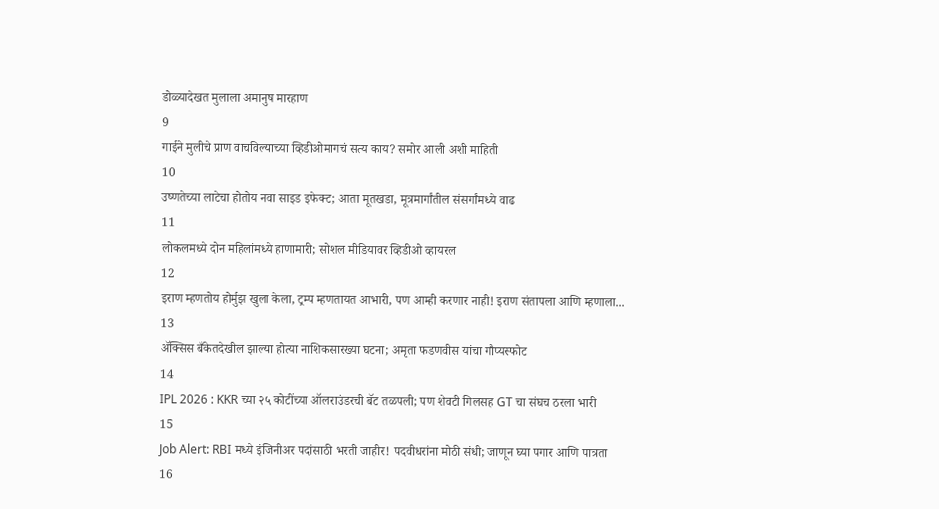डोळ्यादेखत मुलाला अमानुष मारहाण
9
गाईने मुलीचे प्राण वाचविल्याच्या व्हिडीओमागचं सत्य काय? समोर आली अशी माहिती
10
उष्णतेच्या लाटेचा होतोय नवा साइड इफेक्ट; आता मूतखडा, मूत्रमार्गांतील संसर्गांमध्ये वाढ
11
लोकलमध्ये दोन महिलांमध्ये हाणामारी; सोशल मीडियावर व्हिडीओ व्हायरल
12
इराण म्हणतोय होर्मुझ खुला केला, ट्रम्प म्हणतायत आभारी, पण आम्ही करणार नाही! इराण संतापला आणि म्हणाला...
13
ॲक्सिस बँकेतदेखील झाल्या होत्या नाशिकसारख्या घटना; अमृता फडणवीस यांचा गौप्यस्फोट
14
IPL 2026 : KKR च्या २५ कोटींच्या ऑलराउंडरची बॅट तळपली; पण शेवटी गिलसह GT चा संघच ठरला भारी
15
Job Alert: RBI मध्ये इंजिनीअर पदांसाठी भरती जाहीर! पदवीधरांना मोठी संधी; जाणून घ्या पगार आणि पात्रता
16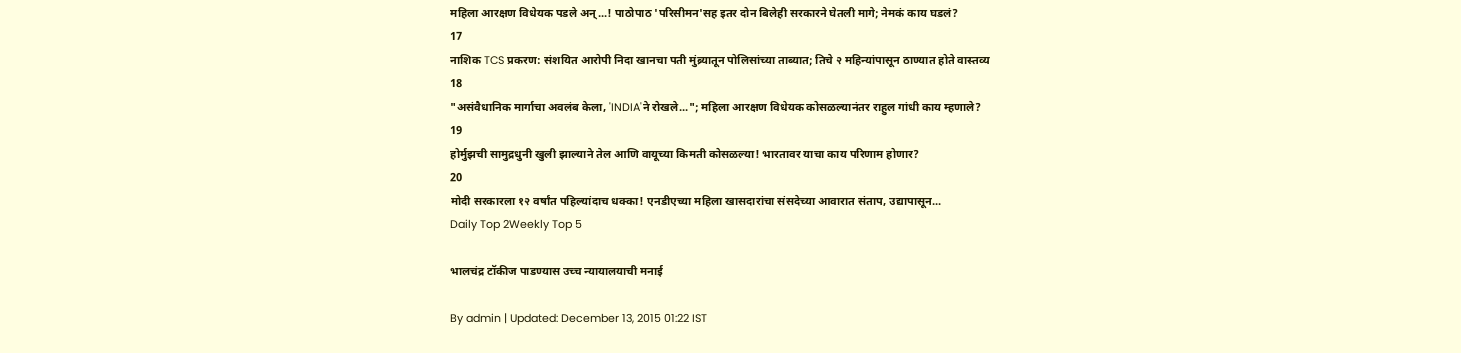महिला आरक्षण विधेयक पडले अन्...! पाठोपाठ 'परिसीमन'सह इतर दोन बिलेही सरकारने घेतली मागे; नेमकं काय घडलं?
17
नाशिक TCS प्रकरण: संशयित आरोपी निदा खानचा पती मुंब्र्यातून पोलिसांच्या ताब्यात; तिचे २ महिन्यांपासून ठाण्यात होते वास्तव्य
18
"असंवैधानिक मार्गाचा अवलंब केला, 'INDIA'ने रोखले..."; महिला आरक्षण विधेयक कोसळल्यानंतर राहुल गांधी काय म्हणाले?
19
होर्मुझची सामुद्रधुनी खुली झाल्याने तेल आणि वायूच्या किमती कोसळल्या! भारतावर याचा काय परिणाम होणार?
20
मोदी सरकारला १२ वर्षांत पहिल्यांदाच धक्का! एनडीएच्या महिला खासदारांचा संसदेच्या आवारात संताप, उद्यापासून...
Daily Top 2Weekly Top 5

भालचंद्र टॉकीज पाडण्यास उच्च न्यायालयाची मनाई

By admin | Updated: December 13, 2015 01:22 IST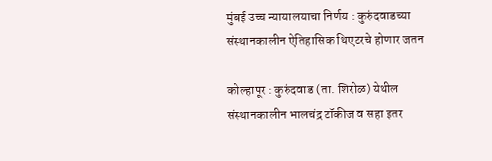मुंबई उच्च न्यायालयाचा निर्णय : कुरुंदवाडच्या संस्थानकालीन ऐतिहासिक थिएटरचे होणार जतन

कोल्हापूर : कुरुंदवाड (ता. शिरोळ) येथील संस्थानकालीन भालचंद्र टॉकीज व सहा इतर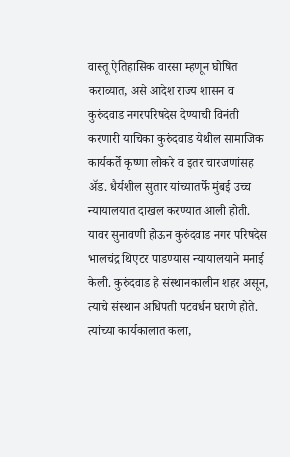वास्तू ऐतिहासिक वारसा म्हणून घोषित कराव्यात, असे आदेश राज्य शासन व कुरुंदवाड नगरपरिषदेस देण्याची विनंती करणारी याचिका कुरुंदवाड येथील सामाजिक कार्यकर्ते कृष्णा लोकरे व इतर चारजणांसह अ‍ॅड. धैर्यशील सुतार यांच्यातर्फे मुंबई उच्च न्यायालयात दाखल करण्यात आली होती. यावर सुनावणी होऊन कुरुंदवाड नगर परिषदेस भालचंद्र थिएटर पाडण्यास न्यायालयाने मनाई केली. कुरुंदवाड हे संस्थानकालीन शहर असून, त्याचे संस्थान अधिपती पटवर्धन घराणे होते. त्यांच्या कार्यकालात कला,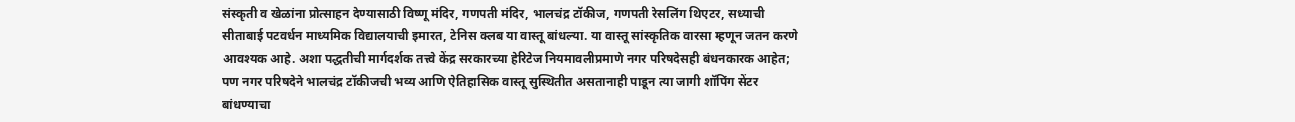संस्कृती व खेळांना प्रोत्साहन देण्यासाठी विष्णू मंदिर, गणपती मंदिर, भालचंद्र टॉकीज, गणपती रेसलिंग थिएटर, सध्याची सीताबाई पटवर्धन माध्यमिक विद्यालयाची इमारत, टेनिस क्लब या वास्तू बांधल्या. या वास्तू सांस्कृतिक वारसा म्हणून जतन करणे आवश्यक आहे. अशा पद्धतीची मार्गदर्शक तत्त्वे केंद्र सरकारच्या हेरिटेज नियमावलीप्रमाणे नगर परिषदेसही बंधनकारक आहेत; पण नगर परिषदेने भालचंद्र टॉकीजची भव्य आणि ऐतिहासिक वास्तू सुस्थितीत असतानाही पाडून त्या जागी शॉपिंग सेंटर बांधण्याचा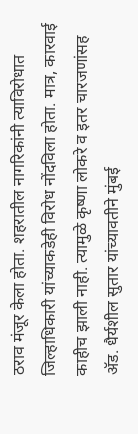ठराव मंजूर केला होता. शहरातील नागरिकांनी त्याविरोधात जिल्हाधिकारी यांच्याकडेही विरोध नोंदविला होता. मात्र, कारवाई काहीच झाली नाही. त्यामुळे कृष्णा लोकरे व इतर चारजणांसह अ‍ॅड. धैर्यशील सुतार यांच्यावतीने मुंबई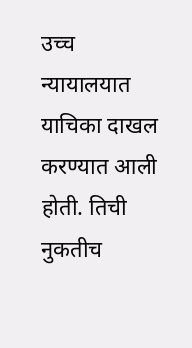उच्च न्यायालयात याचिका दाखल करण्यात आली होती. तिची नुकतीच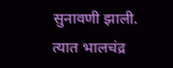सुनावणी झाली. त्यात भालचंद्र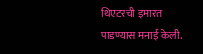थिएटरची इमारत पाडण्यास मनाई केली.